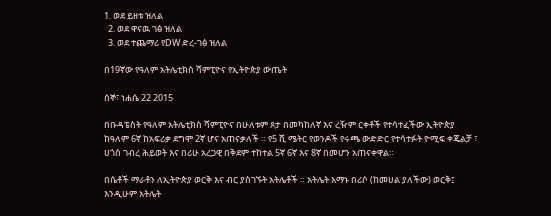1. ወደ ይዘቱ ዝለል
  2. ወደ ዋናዉ ገፅ ዝለል
  3. ወደ ተጨማሪ የDW ድረ-ገፅ ዝለል

በ19ኛው የዓለም አትሌቲክስ ሻምፒዮና የኢትዮጵያ ውጤት

ሰኞ፣ ነሐሴ 22 2015

በቡዳፔስት የዓለም አትሌቲክስ ሻምፒዮና በሁለቱም ጾታ በመካከለኛ እና ረዥም ርቀቶች የተሳተፈችው ኢትዮጵያ ከዓለም 6ኛ ከአፍሪቃ ደግሞ 2ኛ ሆና አጠናቃለች ። የ5 ሺ ሜትር የወንዶች የሩጫ ውድድር የተሳተፉት ዮሚፍ ቀጄልቻ ፣ ሀጎስ ገብረ ሕይወት እና በሪሁ አረጋዊ በቅደም ተከተል 5ኛ 6ኛ እና 8ኛ በመሆን አጠናቀዋል።

በሴቶች ማራቶን ለኢትዮጵያ ወርቅ እና ብር ያስገኙት አትሌቶች ። አትሌት አማኑ በሪሶ (ከመሀል ያለችው) ወርቅ፤ እንዲሁም አትሌት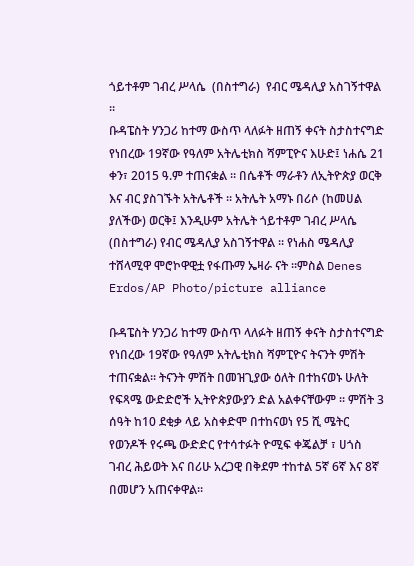ጎይተቶም ገብረ ሥላሴ  (በስተግራ)  የብር ሜዳሊያ አስገኝተዋል ።
ቡዳፔስት ሃንጋሪ ከተማ ውስጥ ላለፉት ዘጠኝ ቀናት ስታስተናግድ የነበረው 19ኛው የዓለም አትሌቲክስ ሻምፒዮና እሁድ፤ ነሐሴ 21 ቀን፣ 2015 ዓ.ም ተጠናቋል ። በሴቶች ማራቶን ለኢትዮጵያ ወርቅ እና ብር ያስገኙት አትሌቶች ። አትሌት አማኑ በሪሶ (ከመሀል ያለችው) ወርቅ፤ እንዲሁም አትሌት ጎይተቶም ገብረ ሥላሴ (በስተግራ) የብር ሜዳሊያ አስገኝተዋል ። የነሐስ ሜዳሊያ ተሸላሚዋ ሞሮኮዋዊቷ የፋጡማ ኤዛራ ናት ።ምስል Denes Erdos/AP Photo/picture alliance

ቡዳፔስት ሃንጋሪ ከተማ ውስጥ ላለፉት ዘጠኝ ቀናት ስታስተናግድ የነበረው 19ኛው የዓለም አትሌቲክስ ሻምፒዮና ትናንት ምሽት ተጠናቋል። ትናንት ምሽት በመዝጊያው ዕለት በተከናወኑ ሁለት የፍጻሜ ውድድሮች ኢትዮጵያውያን ድል አልቀናቸውም ። ምሽት 3 ሰዓት ከ10 ደቂቃ ላይ አስቀድሞ በተከናወነ የ5 ሺ ሜትር የወንዶች የሩጫ ውድድር የተሳተፉት ዮሚፍ ቀጄልቻ ፣ ሀጎስ ገብረ ሕይወት እና በሪሁ አረጋዊ በቅደም ተከተል 5ኛ 6ኛ እና 8ኛ በመሆን አጠናቀዋል።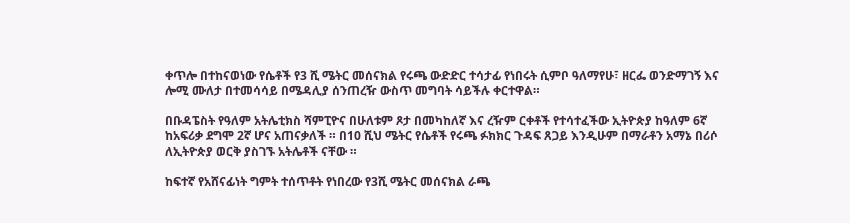ቀጥሎ በተከናወነው የሴቶች የ3 ሺ ሜትር መሰናክል የሩጫ ውድድር ተሳታፊ የነበሩት ሲምቦ ዓለማየሁ፣ ዘርፌ ወንድማገኝ እና ሎሚ ሙለታ በተመሳሳይ በሜዳሊያ ሰንጠረዥ ውስጥ መግባት ሳይችሉ ቀርተዋል።

በቡዳፔስት የዓለም አትሌቲክስ ሻምፒዮና በሁለቱም ጾታ በመካከለኛ እና ረዥም ርቀቶች የተሳተፈችው ኢትዮጵያ ከዓለም 6ኛ ከአፍሪቃ ደግሞ 2ኛ ሆና አጠናቃለች ። በ10 ሺህ ሜትር የሴቶች የሩጫ ፉክክር ጉዳፍ ጸጋይ እንዲሁም በማራቶን አማኔ በሪሶ ለኢትዮጵያ ወርቅ ያስገኙ አትሌቶች ናቸው ።

ከፍተኛ የአሸናፊነት ግምት ተሰጥቶት የነበረው የ3ሺ ሜትር መሰናክል ራጫ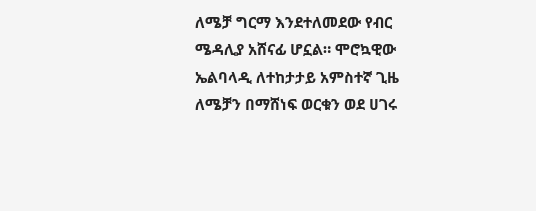ለሜቻ ግርማ እንደተለመደው የብር ሜዳሊያ አሸናፊ ሆኗል። ሞሮኳዊው ኤልባላዲ ለተከታታይ አምስተኛ ጊዜ ለሜቻን በማሸነፍ ወርቁን ወደ ሀገሩ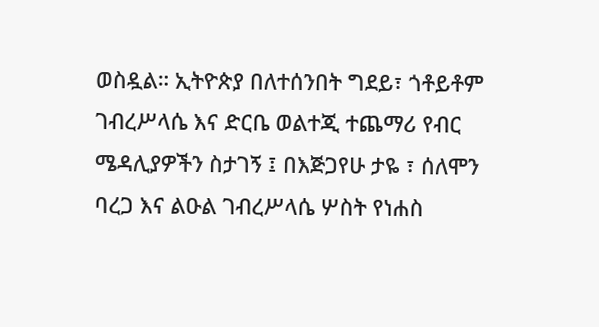ወስዷል። ኢትዮጵያ በለተሰንበት ግደይ፣ ጎቶይቶም ገብረሥላሴ እና ድርቤ ወልተጂ ተጨማሪ የብር ሜዳሊያዎችን ስታገኝ ፤ በእጅጋየሁ ታዬ ፣ ሰለሞን ባረጋ እና ልዑል ገብረሥላሴ ሦስት የነሐስ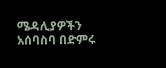ሜዳሊያዎችን አሰባስባ በድምሩ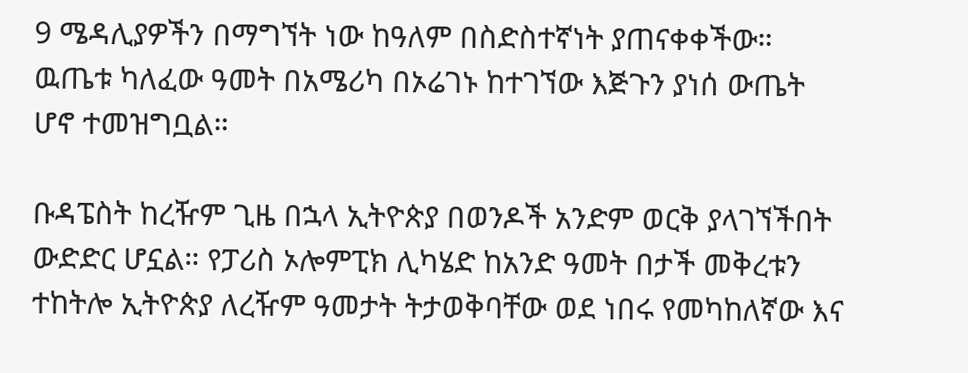9 ሜዳሊያዎችን በማግኘት ነው ከዓለም በስድስተኛነት ያጠናቀቀችው። ዉጤቱ ካለፈው ዓመት በአሜሪካ በኦሬገኑ ከተገኘው እጅጉን ያነሰ ውጤት ሆኖ ተመዝግቧል።

ቡዳፔስት ከረዥም ጊዜ በኋላ ኢትዮጵያ በወንዶች አንድም ወርቅ ያላገኘችበት ውድድር ሆኗል። የፓሪስ ኦሎምፒክ ሊካሄድ ከአንድ ዓመት በታች መቅረቱን ተከትሎ ኢትዮጵያ ለረዥም ዓመታት ትታወቅባቸው ወደ ነበሩ የመካከለኛው እና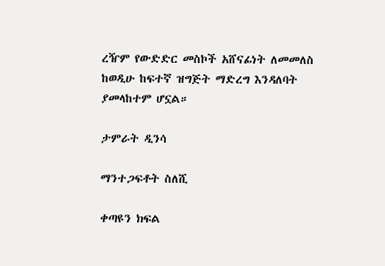ረዥም የውድድር መስኮች አሸናፊነት ለመመለስ ከወዲሁ ከፍተኛ ዝግጅት ማድረግ እንዳለባት ያመላከተም ሆኗል።

ታምራት ዲንሳ

ማንተጋፍቶት ስለሺ

ቀጣዩን ክፍል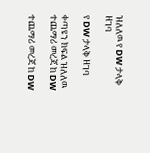ዝለለዉ የ DW ታላቅ ዘገባ

የ DW ታላቅ ዘገባ

ቀጣዩን ክፍል ዝለለዉ ተጨማሪ መረጃ ከ DW

ተጨማሪ መረጃ ከ DW